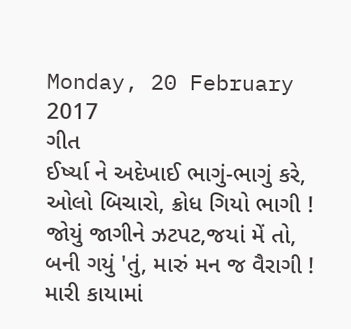Monday, 20 February 2017
ગીત
ઈર્ષ્યા ને અદેખાઈ ભાગું-ભાગું કરે,
ઓલો બિચારો, ક્રોધ ગિયો ભાગી !
જોયું જાગીને ઝટપટ,જયાં મેં તો,
બની ગયું 'તું, મારું મન જ વૈરાગી !
મારી કાયામાં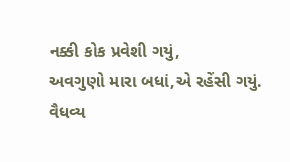નક્કી કોક પ્રવેશી ગયું,
અવગુણો મારા બધાં,એ રહેંસી ગયું.
વૈધવ્ય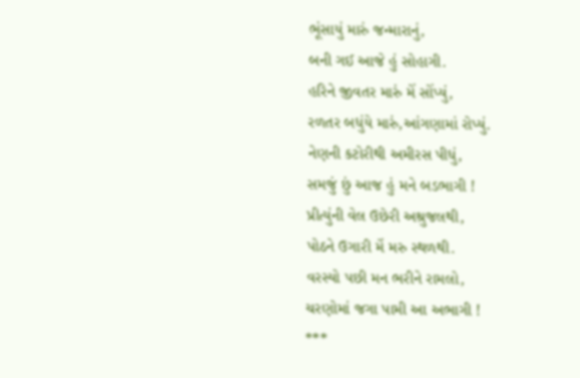ભૂંસાયું મારું જન્મારાનું,
બની ગઈ આજે હું સોહાગી.
હરિને જીવતર મારું મેં સોંપ્યું,
રળતર બધુંયે મારું,આંગણામાં રોપ્યું.
નેણની કટોરીથી અમીરસ પીધું,
સમજું છું આજ હું મને બડભાગી !
પ્રીત્યુંની વેલ ઉછેરી અશ્રુજલથી,
પોઠને ઉગારી મેં મરુ સ્થળથી.
વરસ્યો પછી મન ભરીને રામલો,
ચરણોમાં જગા પામી આ અભાગી !
***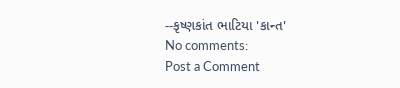--કૃષ્ણકાંત ભાટિયા 'કાન્ત'
No comments:
Post a Comment